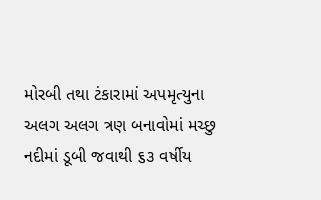મોરબી તથા ટંકારામાં અપમૃત્યુના અલગ અલગ ત્રણ બનાવોમાં મચ્છુ નદીમાં ડૂબી જવાથી ૬૩ વર્ષીય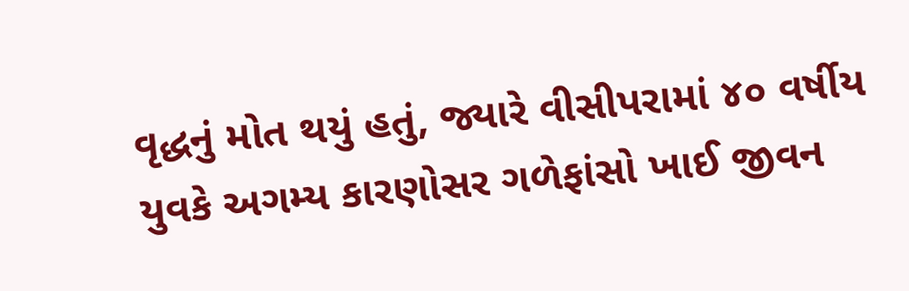વૃદ્ધનું મોત થયું હતું, જ્યારે વીસીપરામાં ૪૦ વર્ષીય યુવકે અગમ્ય કારણોસર ગળેફાંસો ખાઈ જીવન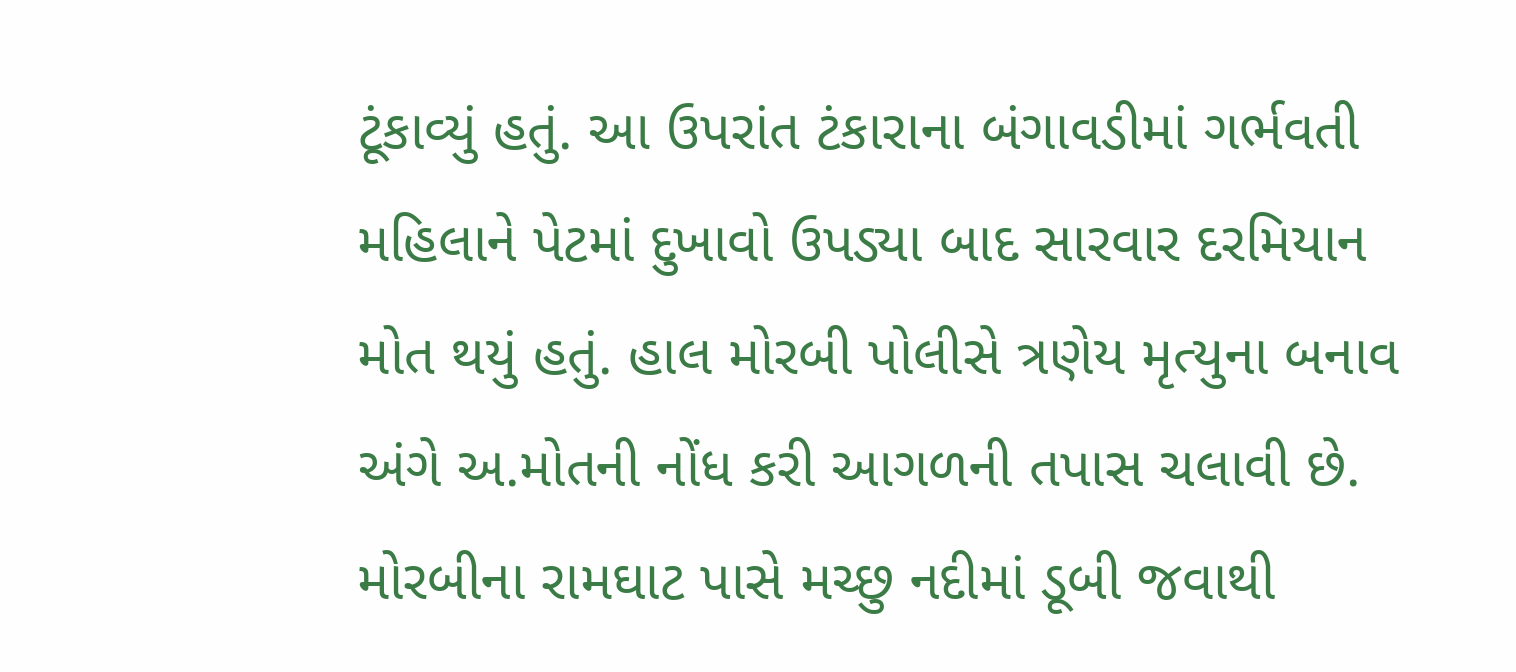ટૂંકાવ્યું હતું. આ ઉપરાંત ટંકારાના બંગાવડીમાં ગર્ભવતી મહિલાને પેટમાં દુખાવો ઉપડ્યા બાદ સારવાર દરમિયાન મોત થયું હતું. હાલ મોરબી પોલીસે ત્રણેય મૃત્યુના બનાવ અંગે અ.મોતની નોંધ કરી આગળની તપાસ ચલાવી છે.
મોરબીના રામઘાટ પાસે મચ્છુ નદીમાં ડૂબી જવાથી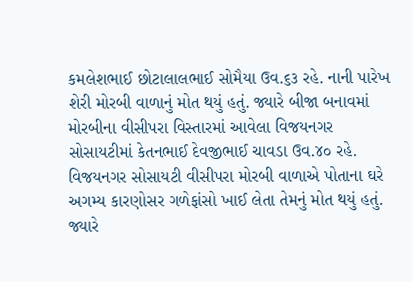કમલેશભાઈ છોટાલાલભાઈ સોમૈયા ઉવ.૬૩ રહે. નાની પારેખ શેરી મોરબી વાળાનું મોત થયું હતું. જ્યારે બીજા બનાવમાં મોરબીના વીસીપરા વિસ્તારમાં આવેલા વિજયનગર સોસાયટીમાં કેતનભાઈ દેવજીભાઈ ચાવડા ઉવ.૪૦ રહે. વિજયનગર સોસાયટી વીસીપરા મોરબી વાળાએ પોતાના ઘરે અગમ્ય કારણોસર ગળેફાંસો ખાઈ લેતા તેમનું મોત થયું હતું. જ્યારે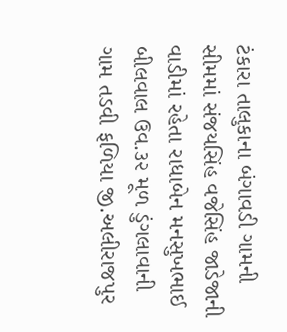ટંકારા તાલુકાના બંગાવડી ગામની સીમમાં સંજયસિંહ વજેસિંહ જાડેજાની વાડીમાં રહેતા રાધાબેન મનસુખભાઈ બીલવાલ ઉવ.૩૨ મૂળ ડુંગલાવાની ગામ તડવી ફળિયા જી.અલીરાજપુર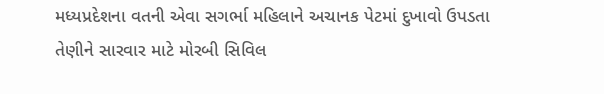મધ્યપ્રદેશના વતની એવા સગર્ભા મહિલાને અચાનક પેટમાં દુખાવો ઉપડતા તેણીને સારવાર માટે મોરબી સિવિલ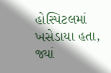હોસ્પિટલમાં ખસેડાયા હતા, જ્યાં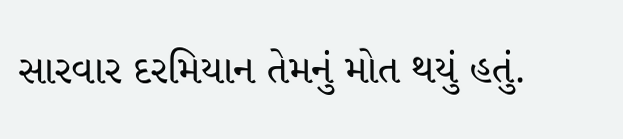સારવાર દરમિયાન તેમનું મોત થયું હતું.